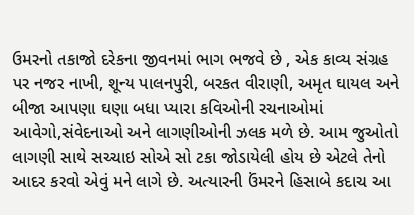ઉમરનો તકાજો દરેકના જીવનમાં ભાગ ભજવે છે , એક કાવ્ય સંગ્રહ પર નજર નાખી, શૂન્ય પાલનપુરી, બરકત વીરાણી, અમૃત ઘાયલ અને બીજા આપણા ઘણા બધા પ્યારા કવિઓની રચનાઓમાં આવેગો,સંવેદનાઓ અને લાગણીઓની ઝલક મળે છે. આમ જુઓતો લાગણી સાથે સચ્ચાઇ સોએ સો ટકા જોડાયેલી હોય છે એટલે તેનો આદર કરવો એવું મને લાગે છે. અત્યારની ઉંમરને હિસાબે કદાચ આ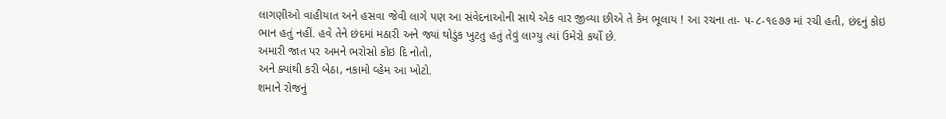લાગણીઓ વાહીયાત અને હસવા જેવી લાગે પણ આ સંવેદનાઓની સાથે એક વાર જીવ્યા છીએ તે કેમ ભૂલાય ! આ રચના તા- ૫-૮-૧૯૭૭ માં રચી હતી, છંદનું કોઇ ભાન હતું નહીં. હવે તેને છંદમાં મઠારી અને જ્યાં થોડુંક ખુટતુ હતું તેવું લાગ્યુ ત્યાં ઉમેરો કર્યો છે.
અમારી જાત પર અમને ભરોસો કોઇ દિ નોતો,
અને ક્યાંથી કરી બેઠા, નકામો વ્હેમ આ ખોટો.
શમાને રોજનું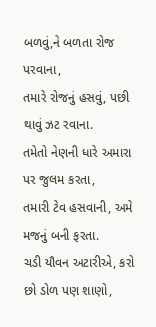બળવું,ને બળતા રોજ પરવાના,
તમારે રોજનું હસવું, પછી થાવું ઝટ રવાના.
તમેતો નેણની ધારે અમારા પર જુલમ કરતા,
તમારી ટેવ હસવાની, અમે મજનું બની ફરતા.
ચડી યૌવન અટારીએ, કરો છો ડોળ પણ શાણો,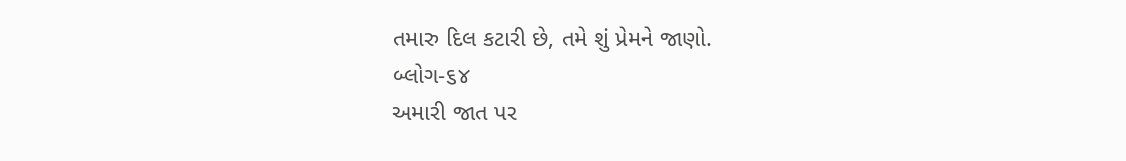તમારુ દિલ કટારી છે, તમે શું પ્રેમને જાણો.
બ્લોગ-૬૪
અમારી જાત પર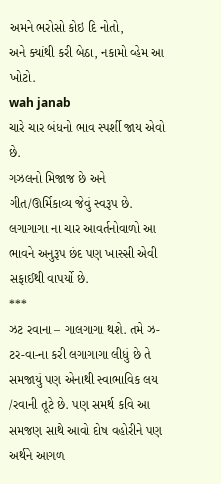અમને ભરોસો કોઇ દિ નોતો,
અને ક્યાંથી કરી બેઠા, નકામો વ્હેમ આ ખોટો.
wah janab
ચારે ચાર બંધનો ભાવ સ્પર્શી જાય એવો છે.
ગઝલનો મિજાજ છે અને ગીત/ઊર્મિકાવ્ય જેવું સ્વરૂપ છે.
લગાગાગા ના ચાર આવર્તનોવાળો આ ભાવને અનુરૂપ છંદ પણ ખાસ્સી એવી સફાઈથી વાપર્યો છે.
***
ઝટ રવાના – ગાલગાગા થશે. તમે ઝ-ટર-વા-ના કરી લગાગાગા લીધું છે તે સમજાયું પણ એનાથી સ્વાભાવિક લય /રવાની તૂટે છે. પણ સમર્થ કવિ આ સમજણ સાથે આવો દોષ વહોરીને પણ અર્થને આગળ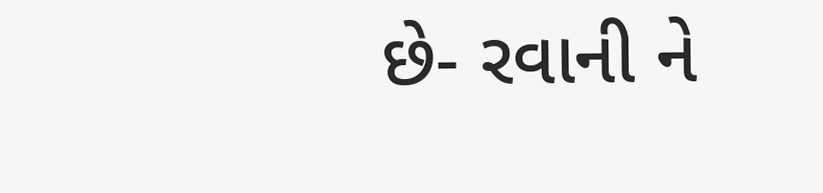છે- રવાની ને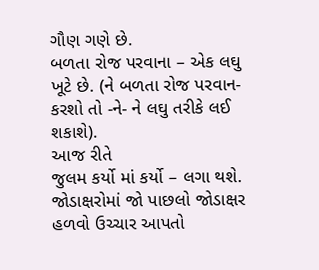ગૌણ ગણે છે.
બળતા રોજ પરવાના – એક લઘુ ખૂટે છે. (ને બળતા રોજ પરવાન- કરશો તો -ને- ને લઘુ તરીકે લઈ શકાશે).
આજ રીતે
જુલમ કર્યો માં કર્યો – લગા થશે. જોડાક્ષરોમાં જો પાછલો જોડાક્ષર હળવો ઉચ્ચાર આપતો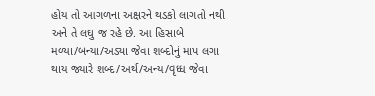હોય તો આગળના અક્ષરને થડકો લાગતો નથી અને તે લઘુ જ રહે છે. આ હિસાબે મળ્યા/બન્યા/અડ્યા જેવા શબ્દોનું માપ લગા થાય જ્યારે શબ્દ/અર્થ/અન્ય/વૃધ્ધ જેવા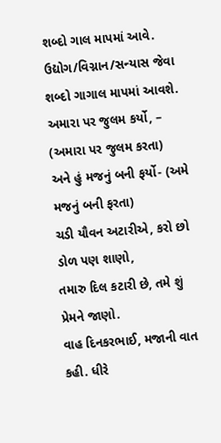શબ્દો ગાલ માપમાં આવે.
ઉદ્યોગ/વિગ્નાન/સન્યાસ જેવા શબ્દો ગાગાલ માપમાં આવશે.
અમારા પર જુલમ કર્યો, – (અમારા પર જુલમ કરતા)
અને હું મજનું બની ફર્યો- (અમે મજનું બની ફરતા)
ચડી યૌવન અટારીએ, કરો છો ડોળ પણ શાણો,
તમારુ દિલ કટારી છે, તમે શું પ્રેમને જાણો.
વાહ દિનકરભાઈ, મજાની વાત કહી. ધીરે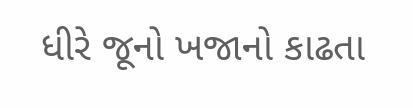ધીરે જૂનો ખજાનો કાઢતા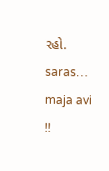રહો.
saras…
maja avi !!